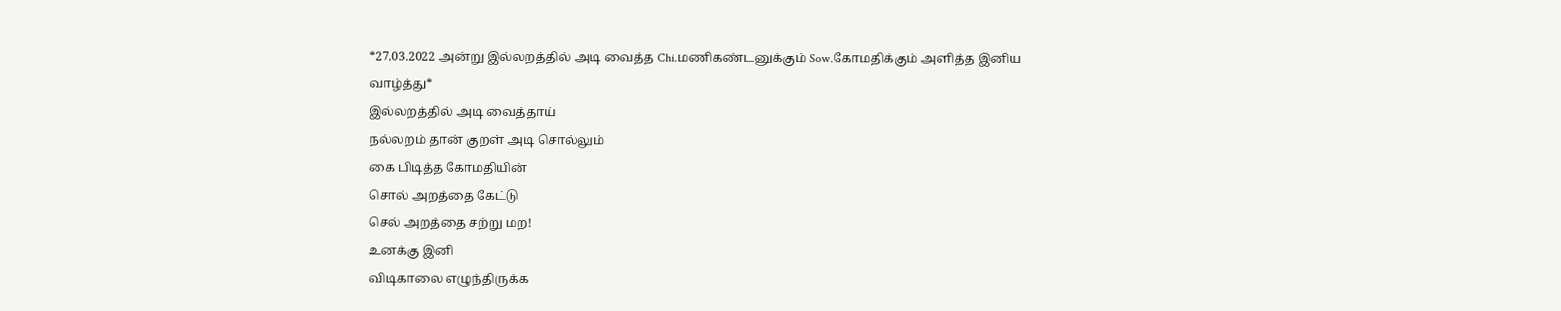*27.03.2022 அன்று இல்லறத்தில் அடி வைத்த Chi.மணிகண்டனுக்கும் Sow.கோமதிக்கும் அளித்த இனிய வாழ்த்து*
இல்லறத்தில் அடி வைத்தாய்
நல்லறம் தான் குறள் அடி சொல்லும்
கை பிடித்த கோமதியின்
சொல் அறத்தை கேட்டு
செல் அறத்தை சற்று மற!
உனக்கு இனி
விடிகாலை எழுந்திருக்க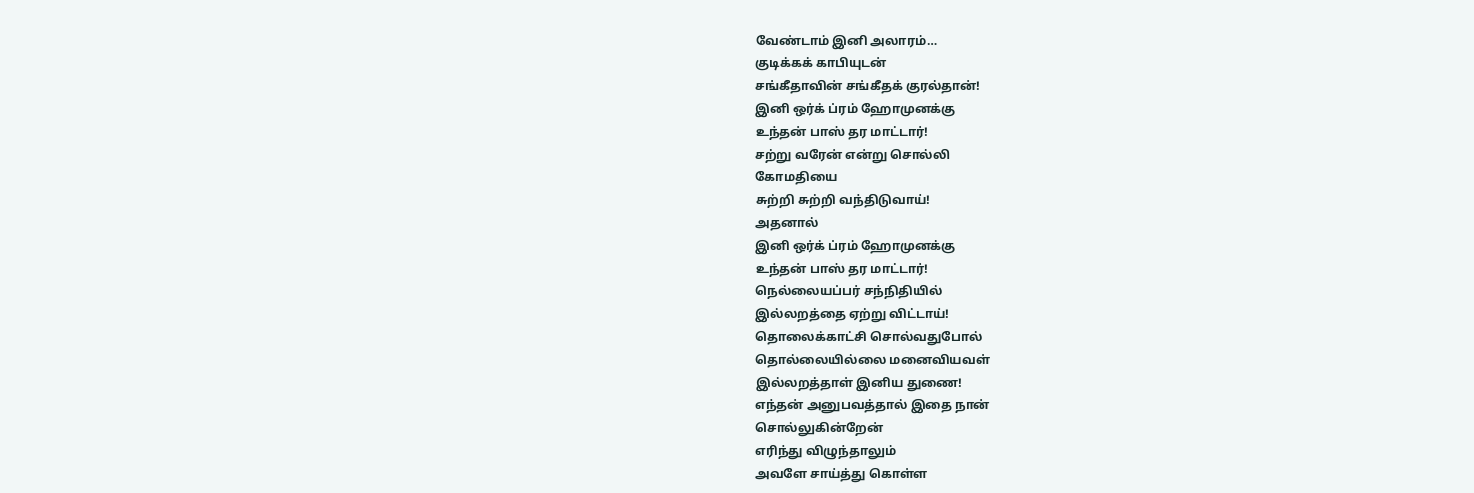வேண்டாம் இனி அலாரம்…
குடிக்கக் காபியுடன்
சங்கீதாவின் சங்கீதக் குரல்தான்!
இனி ஒர்க் ப்ரம் ஹோமுனக்கு
உந்தன் பாஸ் தர மாட்டார்!
சற்று வரேன் என்று சொல்லி
கோமதியை
சுற்றி சுற்றி வந்திடுவாய்!
அதனால்
இனி ஒர்க் ப்ரம் ஹோமுனக்கு
உந்தன் பாஸ் தர மாட்டார்!
நெல்லையப்பர் சந்நிதியில்
இல்லறத்தை ஏற்று விட்டாய்!
தொலைக்காட்சி சொல்வதுபோல்
தொல்லையில்லை மனைவியவள்
இல்லறத்தாள் இனிய துணை!
எந்தன் அனுபவத்தால் இதை நான்
சொல்லுகின்றேன்
எரிந்து விழுந்தாலும்
அவளே சாய்த்து கொள்ள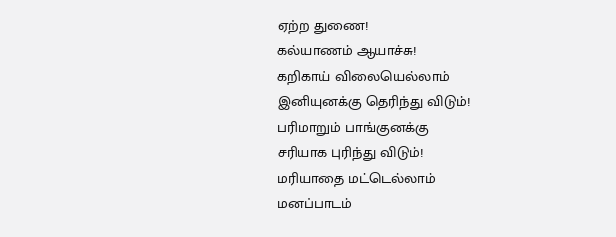ஏற்ற துணை!
கல்யாணம் ஆயாச்சு!
கறிகாய் விலையெல்லாம்
இனியுனக்கு தெரிந்து விடும்!
பரிமாறும் பாங்குனக்கு
சரியாக புரிந்து விடும்!
மரியாதை மட்டெல்லாம்
மனப்பாடம்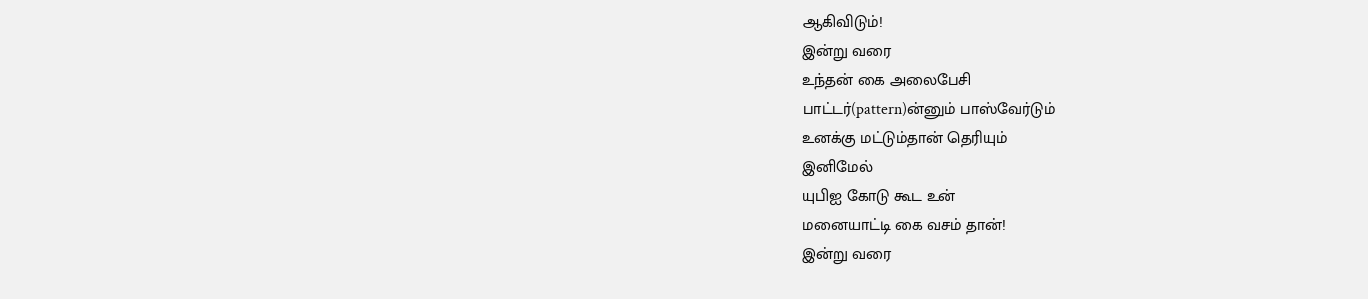ஆகிவிடும்!
இன்று வரை
உந்தன் கை அலைபேசி
பாட்டர்(pattern)ன்னும் பாஸ்வேர்டும்
உனக்கு மட்டும்தான் தெரியும்
இனிமேல்
யுபிஐ கோடு கூட உன்
மனையாட்டி கை வசம் தான்!
இன்று வரை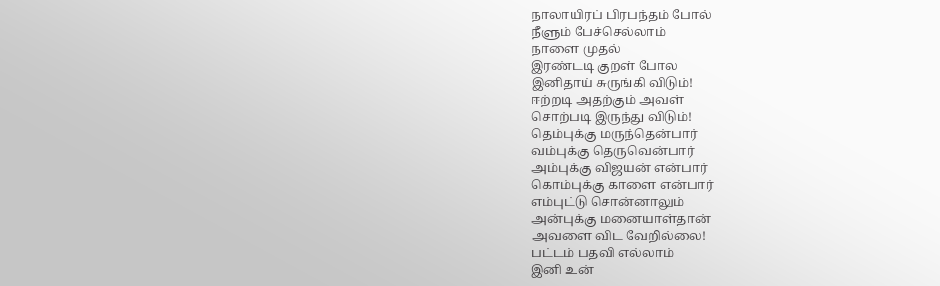நாலாயிரப் பிரபந்தம் போல்
நீளும் பேச்செல்லாம்
நாளை முதல்
இரண்டடி குறள் போல
இனிதாய் சுருங்கி விடும்!
ஈற்றடி அதற்கும் அவள்
சொற்படி இருந்து விடும்!
தெம்புக்கு மருந்தென்பார்
வம்புக்கு தெருவென்பார்
அம்புக்கு விஜயன் என்பார்
கொம்புக்கு காளை என்பார்
எம்புட்டு சொன்னாலும்
அன்புக்கு மனையாள்தான்
அவளை விட வேறில்லை!
பட்டம் பதவி எல்லாம்
இனி உன்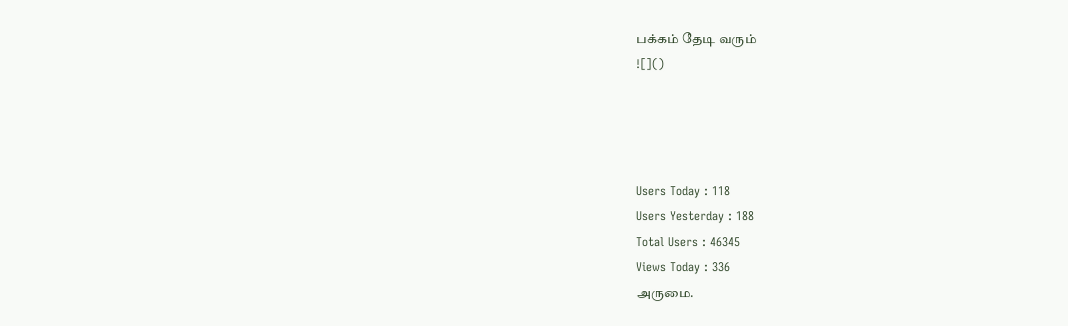பக்கம் தேடி வரும்
![]()




Users Today : 118
Users Yesterday : 188
Total Users : 46345
Views Today : 336
அருமை.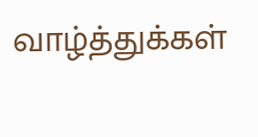வாழ்த்துக்கள்